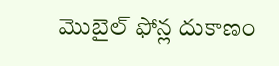మొబైల్ ఫోన్ల దుకాణం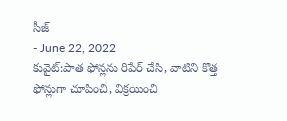సీజ్
- June 22, 2022
కువైట్:పాత ఫోన్లను రిపేర్ చేసి, వాటిని కొత్త ఫోన్లుగా చూపించి, విక్రయించి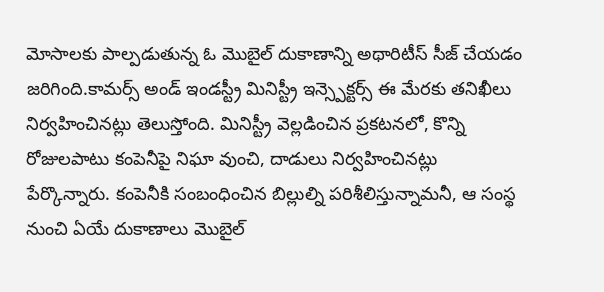మోసాలకు పాల్పడుతున్న ఓ మొబైల్ దుకాణాన్ని అథారిటీస్ సీజ్ చేయడం జరిగింది.కామర్స్ అండ్ ఇండస్ట్రీ మినిస్ట్రీ ఇన్స్పెక్టర్స్ ఈ మేరకు తనిఖీలు నిర్వహించినట్లు తెలుస్తోంది. మినిస్ట్రీ వెల్లడించిన ప్రకటనలో, కొన్ని రోజులపాటు కంపెనీపై నిఘా వుంచి, దాడులు నిర్వహించినట్లు పేర్కొన్నారు. కంపెనీకి సంబంధించిన బిల్లుల్ని పరిశీలిస్తున్నామనీ, ఆ సంస్థ నుంచి ఏయే దుకాణాలు మొబైల్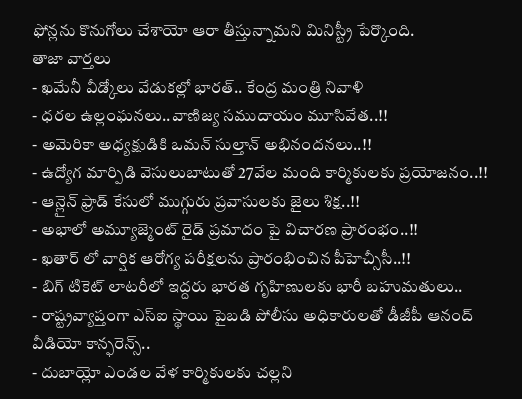ఫోన్లను కొనుగోలు చేశాయో ఆరా తీస్తున్నామని మినిస్ట్రీ పేర్కొంది.
తాజా వార్తలు
- ఖమేనీ వీడ్కోలు వేడుకల్లో భారత్.. కేంద్ర మంత్రి నివాళి
- ధరల ఉల్లంఘనలు..వాణిజ్య సముదాయం మూసివేత..!!
- అమెరికా అధ్యక్షుడికి ఒమన్ సుల్తాన్ అభినందనలు..!!
- ఉద్యోగ మార్పిడి వెసులుబాటుతో 27వేల మంది కార్మికులకు ప్రయోజనం..!!
- ఆన్లైన్ ఫ్రాడ్ కేసులో ముగ్గురు ప్రవాసులకు జైలు శిక్ష..!!
- అభాలో అమ్యూజ్మెంట్ రైడ్ ప్రమాదం పై విచారణ ప్రారంభం..!!
- ఖతార్ లో వార్షిక ఆరోగ్య పరీక్షలను ప్రారంభించిన పీహెచ్సీసీ..!!
- బిగ్ టికెట్ లాటరీలో ఇద్దరు భారత గృహిణులకు భారీ బహుమతులు..
- రాష్ట్రవ్యాప్తంగా ఎస్ఐ స్థాయి పైబడి పోలీసు అధికారులతో డీజీపీ ఆనంద్ వీడియో కాన్ఫరెన్స్..
- దుబాయ్లో ఎండల వేళ కార్మికులకు చల్లని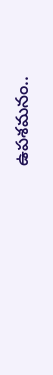ఉపశమనం..